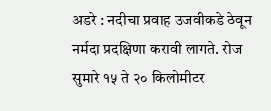अडरे : नदीचा प्रवाह उजवीकडे ठेवून नर्मदा प्रदक्षिणा करावी लागते. रोज सुमारे १५ ते २० किलोमीटर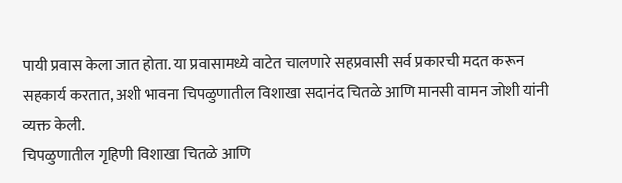पायी प्रवास केला जात होता. या प्रवासामध्ये वाटेत चालणारे सहप्रवासी सर्व प्रकारची मदत करून सहकार्य करतात, अशी भावना चिपळुणातील विशाखा सदानंद चितळे आणि मानसी वामन जोशी यांनी व्यक्त केली.
चिपळुणातील गृहिणी विशाखा चितळे आणि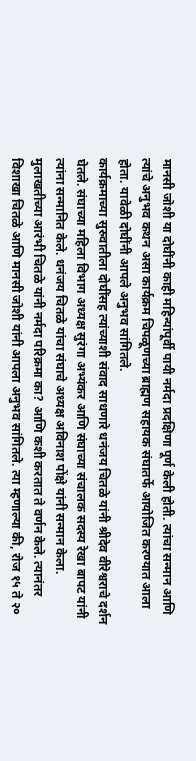मानसी जोशी या दोघींनी काही महिन्यांपूर्वी पायी नर्मदा प्रदक्षिणा पूर्ण केली होती. त्यांचा सन्मान आणि त्यांचे अनुभव कथन असा कार्यक्रम चिपळूणच्या ब्राह्मण सहायक संघातर्फे आयोजित करण्यात आला होता. यावेळी दोघींनी आपले अनुभव सांगितले.
कार्यक्रमाच्या सुरुवातीला दोघींसह त्यांच्याशी संवाद साधणारे धनंजय चितळे यांनी श्रीदेव वीरेश्वराचे दर्शन घेतले. संघाच्या महिला विभाग अध्यक्ष सुरंगा अभ्यंकर आणि संघाच्या संचालक सदस्य रेखा बापट यांनी त्यांना सन्मानित केले. धनंजय चितळे यांचा संघाचे अध्यक्ष अविनाश पोंक्षे यांनी सन्मान केला.
मुलाखतीच्या आरंभी चितळे यांनी नर्मदा परिक्रमा का? आणि कशी करतात ते वर्णन केले. त्यानंतर विशाखा चितळे आणि मानसी जोशी यांनी आपला अनुभव सांगितले. त्या म्हणाल्या की, रोज १५ ते २०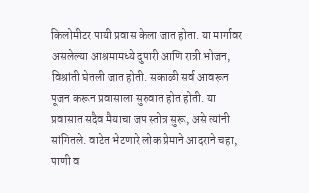किलोमीटर पायी प्रवास केला जात होता. या मार्गावर असलेल्या आश्रमामध्ये दुपारी आणि रात्री भोजन, विश्रांती घेतली जात होती. सकाळी सर्व आवरून पूजन करून प्रवासाला सुरुवात होत होती. या प्रवासात सदैव मैयाचा जप स्तोत्र सुरू, असे त्यांनी सांगितले. वाटेत भेटणारे लोक प्रेमाने आदराने चहा, पाणी व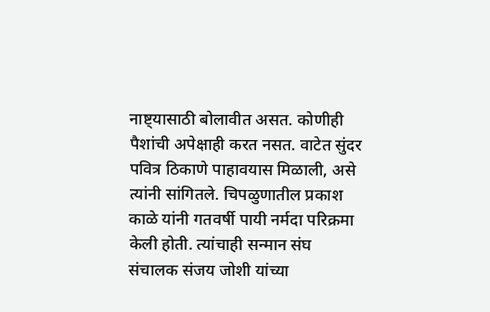नाष्ट्यासाठी बोलावीत असत. कोणीही पैशांची अपेक्षाही करत नसत. वाटेत सुंदर पवित्र ठिकाणे पाहावयास मिळाली, असे त्यांनी सांगितले. चिपळुणातील प्रकाश काळे यांनी गतवर्षी पायी नर्मदा परिक्रमा केली होती. त्यांचाही सन्मान संघ संचालक संजय जोशी यांच्या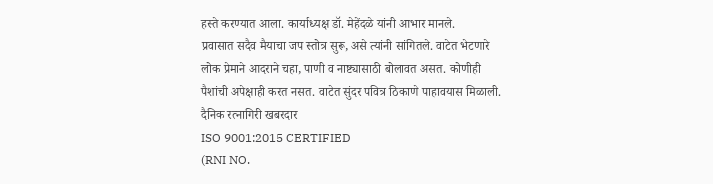हस्ते करण्यात आला. कार्याध्यक्ष डॉ. मेहेंदळे यांनी आभार मानले.
प्रवासात सदैव मैयाचा जप स्तोत्र सुरू, असे त्यांनी सांगितले. वाटेत भेटणारे लोक प्रेमाने आदराने चहा, पाणी व नाष्ट्यासाठी बोलावत असत. कोणीही पैशांची अपेक्षाही करत नसत. वाटेत सुंदर पवित्र ठिकाणे पाहावयास मिळाली.
दैनिक रत्नागिरी खबरदार
ISO 9001:2015 CERTIFIED
(RNI NO.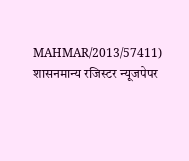MAHMAR/2013/57411)
शासनमान्य रजिस्टर न्यूजपेपर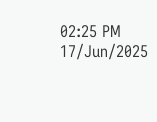02:25 PM 17/Jun/2025